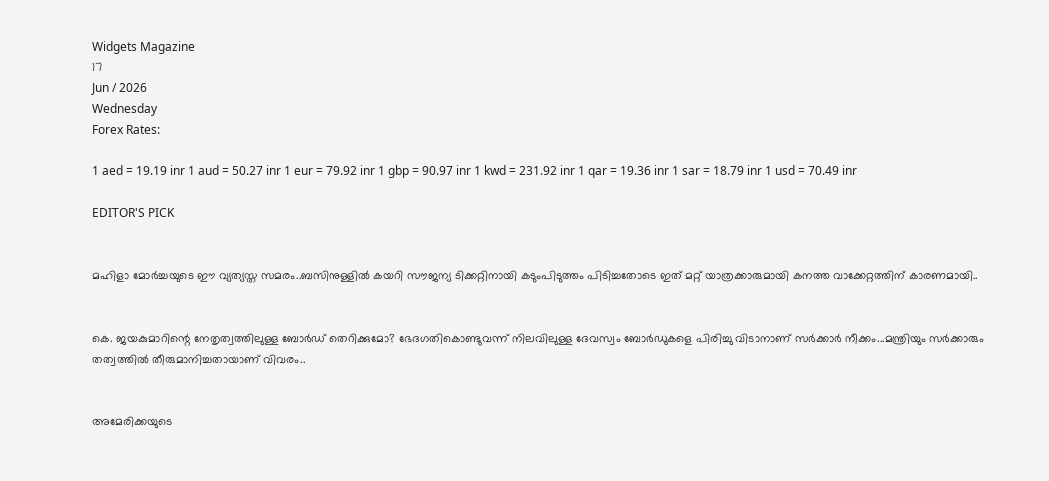Widgets Magazine
17
Jun / 2026
Wednesday
Forex Rates:

1 aed = 19.19 inr 1 aud = 50.27 inr 1 eur = 79.92 inr 1 gbp = 90.97 inr 1 kwd = 231.92 inr 1 qar = 19.36 inr 1 sar = 18.79 inr 1 usd = 70.49 inr

EDITOR'S PICK


മഹിളാ മോര്‍ച്ചയുടെ ഈ വ്യത്യസ്ത സമരം..ബസിനുള്ളില്‍ കയറി സൗജന്യ ടിക്കറ്റിനായി കടുംപിടുത്തം പിടിച്ചതോടെ ഇത് മറ്റ് യാത്രക്കാരുമായി കനത്ത വാക്കേറ്റത്തിന് കാരണമായി..


കെ. ജയകുമാറിന്റെ നേതൃത്വത്തിലുള്ള ബോർഡ് തെറിക്കുമോ? ഭേദഗതികൊണ്ടുവന്ന് നിലവിലുള്ള ദേവസ്വം ബോർഡുകളെ പിരിച്ചു വിടാനാണ് സർക്കാർ നീക്കം...മന്ത്രിയും സർക്കാരും തത്വത്തിൽ തീരുമാനിച്ചതായാണ് വിവരം..


അമേരിക്കയുടെ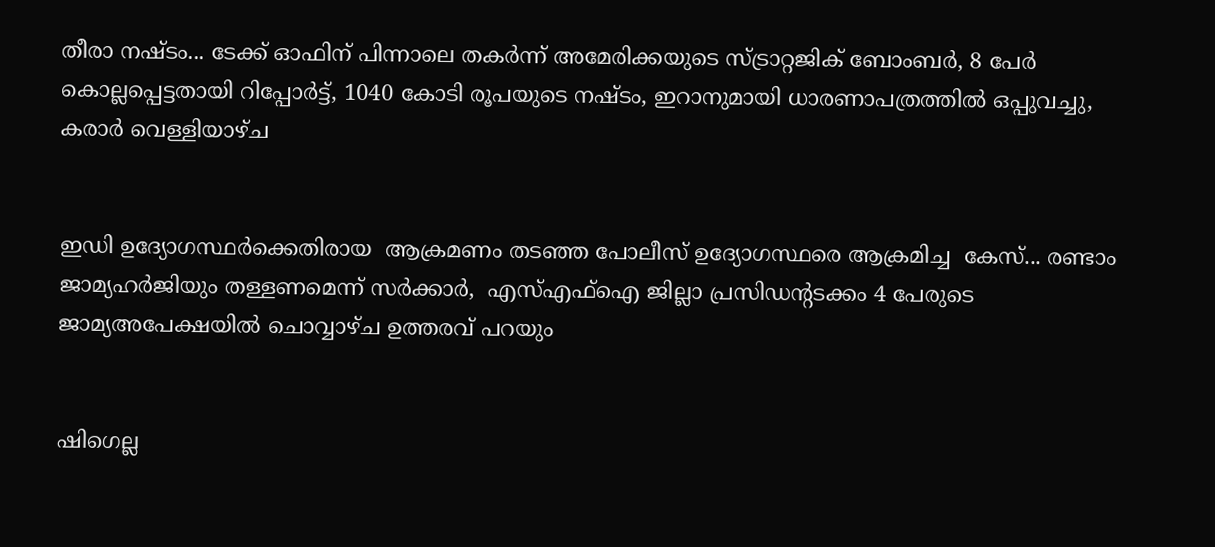തീരാ നഷ്ടം... ടേക്ക് ഓഫിന് പിന്നാലെ തകർന്ന് അമേരിക്കയുടെ സ്ട്രാറ്റജിക് ബോംബർ, 8 പേർ കൊല്ലപ്പെട്ടതായി റിപ്പോർട്ട്, 1040 കോടി രൂപയുടെ നഷ്ടം, ഇറാനുമായി ധാരണാപത്രത്തിൽ ഒപ്പുവച്ചു, കരാർ വെള്ളിയാഴ്ച


ഇഡി ഉദ്യോഗസ്ഥർക്കെതിരായ  ആക്രമണം തടഞ്ഞ പോലീസ് ഉദ്യോഗസ്ഥരെ ആക്രമിച്ച  കേസ്... രണ്ടാം ജാമ്യഹർജിയും തള്ളണമെന്ന് സർക്കാർ,  എസ്എഫ്ഐ ജില്ലാ പ്രസിഡന്റടക്കം 4 പേരുടെ  ജാമ‍്യഅപേക്ഷയിൽ ചൊവ്വാഴ്ച ഉത്തരവ് പറയും


ഷിഗെല്ല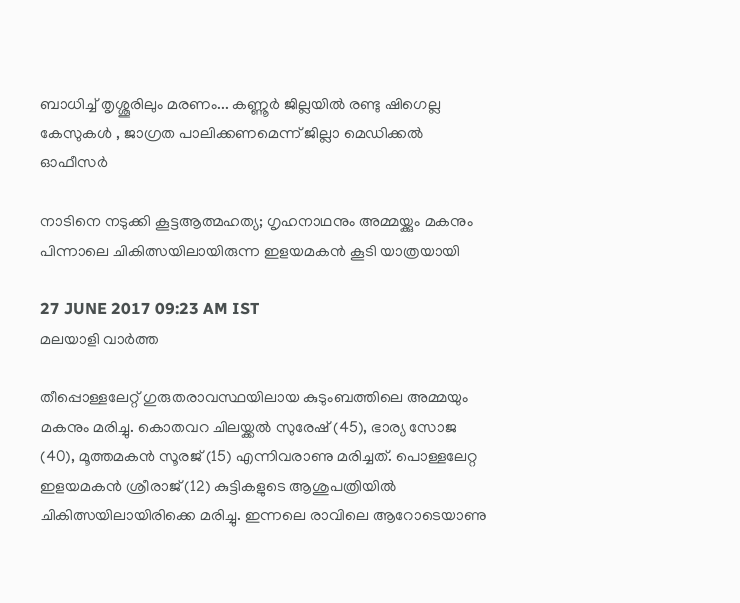ബാധിച്ച് തൃശ്ശൂരിലും മരണം... കണ്ണൂര്‍ ജില്ലയില്‍ രണ്ടു ഷിഗെല്ല കേസുകള്‍ , ജാഗ്രത പാലിക്കണമെന്ന് ജില്ലാ മെഡിക്കല്‍ ഓഫീസര്‍

നാടിനെ നടുക്കി കൂട്ടആത്മഹത്യ; ഗൃഹനാഥനും അമ്മയ്ക്കും മകനും പിന്നാലെ ചികിത്സയിലായിരുന്ന ഇളയമകന്‍ കൂടി യാത്രയായി

27 JUNE 2017 09:23 AM IST
മലയാളി വാര്‍ത്ത

തീപ്പൊള്ളലേറ്റ് ഗുരുതരാവസ്ഥയിലായ കുടുംബത്തിലെ അമ്മയും മകനും മരിച്ചു. കൊതവറ ചിലയ്ക്കല്‍ സുരേഷ് (45), ഭാര്യ സോജ (40), മൂത്തമകന്‍ സൂരജ് (15) എന്നിവരാണു മരിച്ചത്. പൊള്ളലേറ്റ ഇളയമകന്‍ ശ്രീരാജ് (12) കുട്ടികളുടെ ആശുപത്രിയില്‍ ചികിത്സയിലായിരിക്കെ മരിച്ചു. ഇന്നലെ രാവിലെ ആറോടെയാണു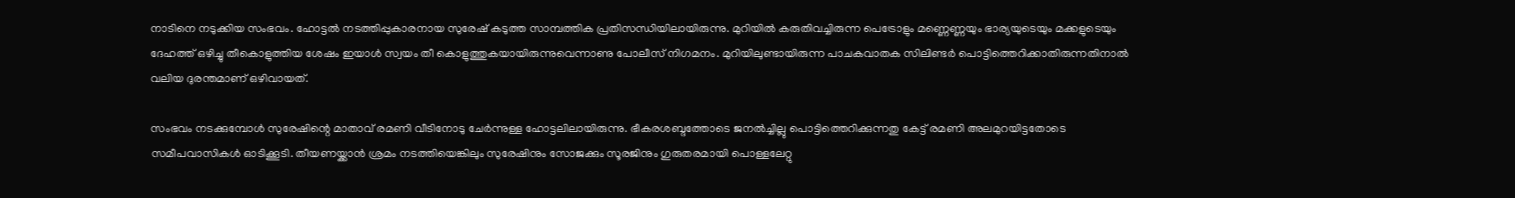നാടിനെ നടുക്കിയ സംഭവം. ഹോട്ടല്‍ നടത്തിപ്പുകാരനായ സുരേഷ് കടുത്ത സാമ്പത്തിക പ്രതിസന്ധിയിലായിരുന്നു. മുറിയില്‍ കരുതിവച്ചിരുന്ന പെട്രോളും മണ്ണെണ്ണയും ഭാര്യയുടെയും മക്കളുടെയും ദേഹത്ത് ഒഴിച്ചു തീകൊളുത്തിയ ശേഷം ഇയാള്‍ സ്വയം തീ കൊളുത്തുകയായിരുന്നുവെന്നാണു പോലീസ് നിഗമനം. മുറിയിലുണ്ടായിരുന്ന പാചകവാതക സിലിണ്ടര്‍ പൊട്ടിത്തെറിക്കാതിരുന്നതിനാല്‍ വലിയ ദുരന്തമാണ് ഒഴിവായത്.

സംഭവം നടക്കുമ്പോള്‍ സുരേഷിന്റെ മാതാവ് രമണി വീടിനോടു ചേര്‍ന്നുള്ള ഹോട്ടലിലായിരുന്നു. ഭീകരശബ്ദത്തോടെ ജനല്‍ച്ചില്ലു പൊട്ടിത്തെറിക്കുന്നതു കേട്ട് രമണി അലമുറയിട്ടതോടെ സമീപവാസികള്‍ ഓടിക്കൂടി. തീയണയ്ക്കാന്‍ ശ്രമം നടത്തിയെങ്കിലും സുരേഷിനും സോജക്കും സൂരജിനും ഗുരുതരമായി പൊള്ളലേറ്റു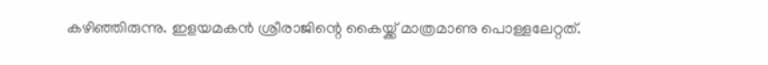കഴിഞ്ഞിരുന്നു. ഇളയമകന്‍ ശ്രീരാജിന്റെ കൈയ്ക്ക് മാത്രമാണു പൊള്ളലേറ്റത്.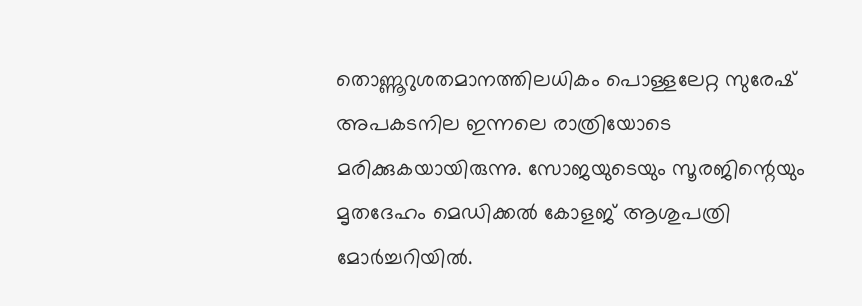തൊണ്ണൂറുശതമാനത്തിലധികം പൊള്ളലേറ്റ സുരേഷ് അപകടനില ഇന്നലെ രാത്രിയോടെ മരിക്കുകയായിരുന്നു. സോജയുടെയും സൂരജിന്റെയും മൃതദേഹം മെഡിക്കല്‍ കോളജ് ആശുപത്രി മോര്‍ച്ചറിയില്‍.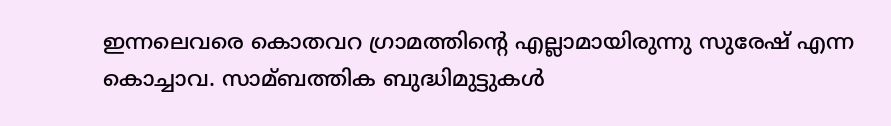ഇന്നലെവരെ കൊതവറ ഗ്രാമത്തിന്റെ എല്ലാമായിരുന്നു സുരേഷ് എന്ന കൊച്ചാവ. സാമ്ബത്തിക ബുദ്ധിമുട്ടുകള്‍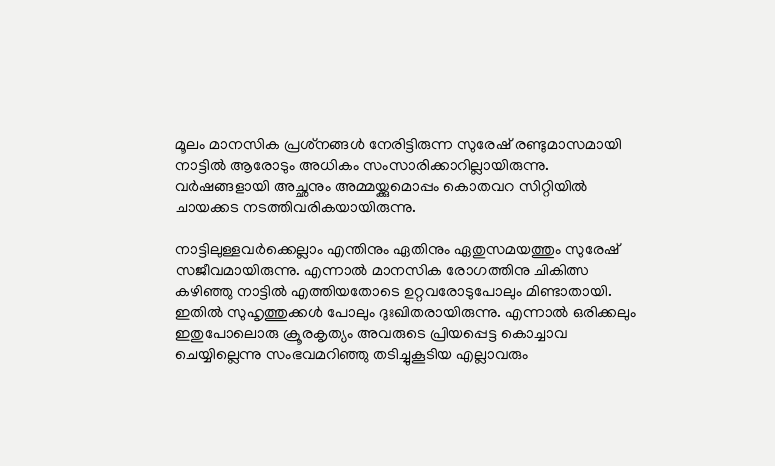മൂലം മാനസിക പ്രശ്‌നങ്ങള്‍ നേരിട്ടിരുന്ന സുരേഷ് രണ്ടുമാസമായി നാട്ടില്‍ ആരോടും അധികം സംസാരിക്കാറില്ലായിരുന്നു. വര്‍ഷങ്ങളായി അച്ഛനും അമ്മയ്ക്കുമൊപ്പം കൊതവറ സിറ്റിയില്‍ ചായക്കട നടത്തിവരികയായിരുന്നു.

നാട്ടിലുള്ളവര്‍ക്കെല്ലാം എന്തിനും ഏതിനും ഏതുസമയത്തും സുരേഷ് സജീവമായിരുന്നു. എന്നാല്‍ മാനസിക രോഗത്തിനു ചികിത്സ കഴിഞ്ഞു നാട്ടില്‍ എത്തിയതോടെ ഉറ്റവരോടുപോലും മിണ്ടാതായി. ഇതില്‍ സുഹൃത്തുക്കള്‍ പോലും ദുഃഖിതരായിരുന്നു. എന്നാല്‍ ഒരിക്കലും ഇതുപോലൊരു ക്രൂരകൃത്യം അവരുടെ പ്രിയപ്പെട്ട കൊച്ചാവ ചെയ്യില്ലെന്നു സംഭവമറിഞ്ഞു തടിച്ചുകൂടിയ എല്ലാവരും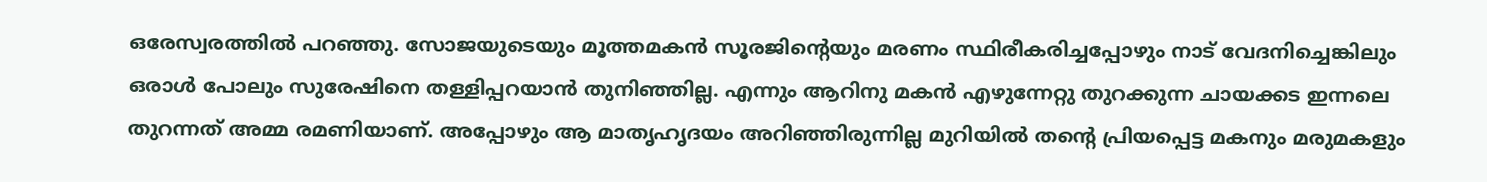ഒരേസ്വരത്തില്‍ പറഞ്ഞു. സോജയുടെയും മൂത്തമകന്‍ സൂരജിന്റെയും മരണം സ്ഥിരീകരിച്ചപ്പോഴും നാട് വേദനിച്ചെങ്കിലും ഒരാള്‍ പോലും സുരേഷിനെ തള്ളിപ്പറയാന്‍ തുനിഞ്ഞില്ല. എന്നും ആറിനു മകന്‍ എഴുന്നേറ്റു തുറക്കുന്ന ചായക്കട ഇന്നലെ തുറന്നത് അമ്മ രമണിയാണ്. അപ്പോഴും ആ മാതൃഹൃദയം അറിഞ്ഞിരുന്നില്ല മുറിയില്‍ തന്റെ പ്രിയപ്പെട്ട മകനും മരുമകളും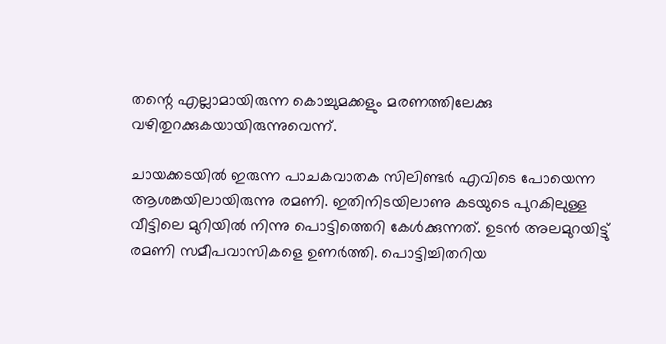തന്റെ എല്ലാമായിരുന്ന കൊച്ചുമക്കളും മരണത്തിലേക്കു വഴിതുറക്കുകയായിരുന്നുവെന്ന്.

ചായക്കടയില്‍ ഇരുന്ന പാചകവാതക സിലിണ്ടര്‍ എവിടെ പോയെന്ന ആശങ്കയിലായിരുന്നു രമണി. ഇതിനിടയിലാണു കടയുടെ പുറകിലുള്ള വീട്ടിലെ മുറിയില്‍ നിന്നു പൊട്ടിത്തെറി കേള്‍ക്കുന്നത്. ഉടന്‍ അലമുറയിട്ടു് രമണി സമീപവാസികളെ ഉണര്‍ത്തി. പൊട്ടിച്ചിതറിയ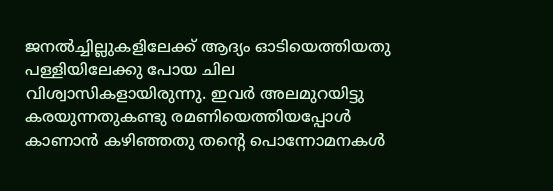ജനല്‍ച്ചില്ലുകളിലേക്ക് ആദ്യം ഓടിയെത്തിയതു പള്ളിയിലേക്കു പോയ ചില വിശ്വാസികളായിരുന്നു. ഇവര്‍ അലമുറയിട്ടു കരയുന്നതുകണ്ടു രമണിയെത്തിയപ്പോള്‍ കാണാന്‍ കഴിഞ്ഞതു തന്റെ പൊന്നോമനകള്‍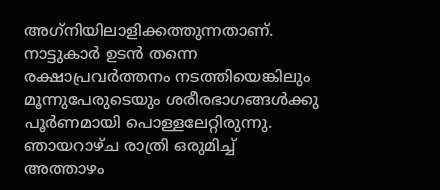അഗ്‌നിയിലാളിക്കത്തുന്നതാണ്. നാട്ടുകാര്‍ ഉടന്‍ തന്നെ രക്ഷാപ്രവര്‍ത്തനം നടത്തിയെങ്കിലും മൂന്നുപേരുടെയും ശരീരഭാഗങ്ങള്‍ക്കു പൂര്‍ണമായി പൊള്ളലേറ്റിരുന്നു. ഞായറാഴ്ച രാത്രി ഒരുമിച്ച് അത്താഴം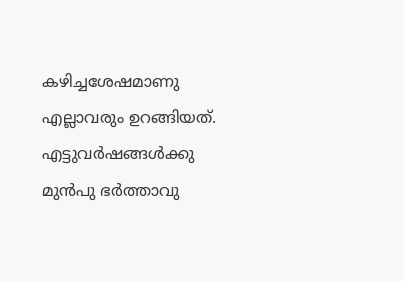കഴിച്ചശേഷമാണു എല്ലാവരും ഉറങ്ങിയത്. എട്ടുവര്‍ഷങ്ങള്‍ക്കു മുന്‍പു ഭര്‍ത്താവു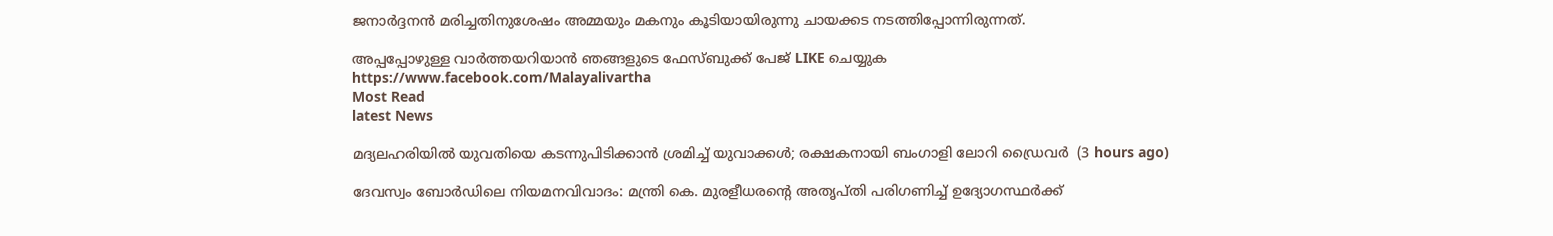ജനാര്‍ദ്ദനന്‍ മരിച്ചതിനുശേഷം അമ്മയും മകനും കൂടിയായിരുന്നു ചായക്കട നടത്തിപ്പോന്നിരുന്നത്.

അപ്പപ്പോഴുള്ള വാര്‍ത്തയറിയാന്‍ ഞങ്ങളുടെ ഫേസ്‌ബുക്ക്‌ പേജ് LIKE ചെയ്യുക
https://www.facebook.com/Malayalivartha
Most Read
latest News

മദ്യലഹരിയില്‍ യുവതിയെ കടന്നുപിടിക്കാന്‍ ശ്രമിച്ച് യുവാക്കള്‍; രക്ഷകനായി ബംഗാളി ലോറി ഡ്രൈവര്‍  (3 hours ago)

ദേവസ്വം ബോര്‍ഡിലെ നിയമനവിവാദം: മന്ത്രി കെ. മുരളീധരന്റെ അതൃപ്തി പരിഗണിച്ച് ഉദ്യോഗസ്ഥര്‍ക്ക്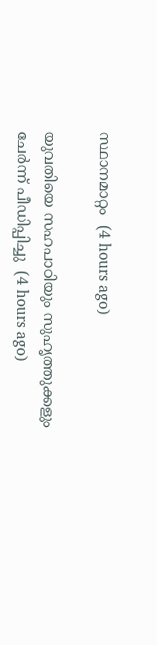സ്ഥാനമാറ്റം  (4 hours ago)

യുവതിയെ സഹപാഠിയും സുഹൃത്തുക്കളും ചേര്‍ന്ന് പീഡിപ്പിച്ചു  (4 hours ago)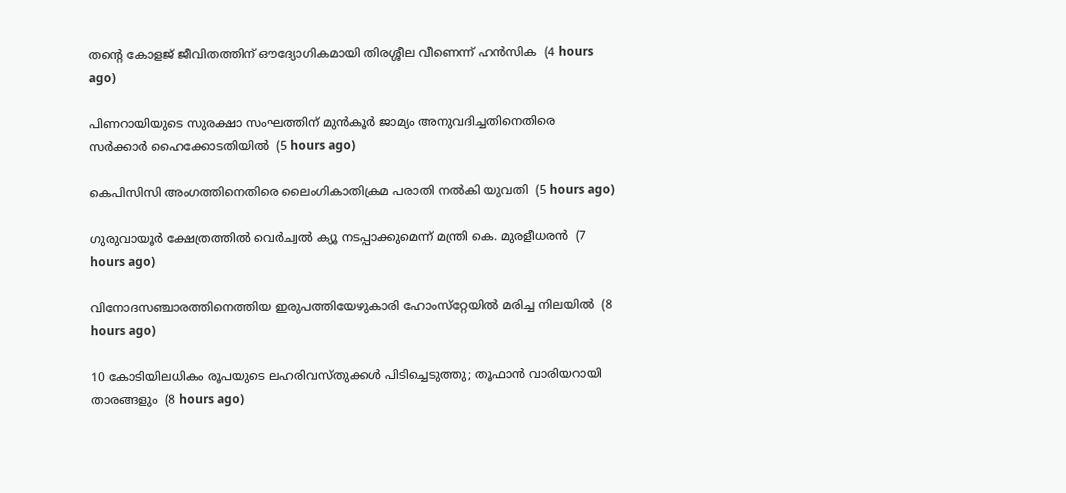തന്റെ കോളജ് ജീവിതത്തിന് ഔദ്യോഗികമായി തിരശ്ശീല വീണെന്ന് ഹന്‍സിക  (4 hours ago)

പിണറായിയുടെ സുരക്ഷാ സംഘത്തിന് മുന്‍കൂര്‍ ജാമ്യം അനുവദിച്ചതിനെതിരെ സര്‍ക്കാര്‍ ഹൈക്കോടതിയില്‍  (5 hours ago)

കെപിസിസി അംഗത്തിനെതിരെ ലൈംഗികാതിക്രമ പരാതി നല്‍കി യുവതി  (5 hours ago)

ഗുരുവായൂര്‍ ക്ഷേത്രത്തില്‍ വെര്‍ച്വല്‍ ക്യൂ നടപ്പാക്കുമെന്ന് മന്ത്രി കെ. മുരളീധരന്‍  (7 hours ago)

വിനോദസഞ്ചാരത്തിനെത്തിയ ഇരുപത്തിയേഴുകാരി ഹോംസ്‌റ്റേയില്‍ മരിച്ച നിലയില്‍  (8 hours ago)

10 കോടിയിലധികം രൂപയുടെ ലഹരിവസ്തുക്കള്‍ പിടിച്ചെടുത്തു; തൂഫാന്‍ വാരിയറായി താരങ്ങളും  (8 hours ago)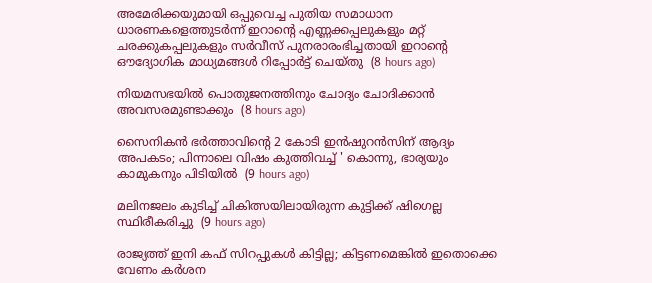അമേരിക്കയുമായി ഒപ്പുവെച്ച പുതിയ സമാധാന ധാരണകളെത്തുടർന്ന് ഇറാന്റെ എണ്ണക്കപ്പലുകളും മറ്റ് ചരക്കുകപ്പലുകളും സർവീസ് പുനരാരംഭിച്ചതായി ഇറാന്റെ ഔദ്യോഗിക മാധ്യമങ്ങൾ റിപ്പോർട്ട് ചെയ്തു  (8 hours ago)

നിയമസഭയില്‍ പൊതുജനത്തിനും ചോദ്യം ചോദിക്കാന്‍ അവസരമുണ്ടാക്കും  (8 hours ago)

സൈനികൻ ഭർത്താവിന്റെ 2 കോടി ഇൻഷുറൻസിന് ആദ്യം അപകടം; പിന്നാലെ വിഷം കുത്തിവച്ച് ' കൊന്നു, ഭാര്യയും കാമുകനും പിടിയിൽ  (9 hours ago)

മലിനജലം കുടിച്ച് ചികിത്സയിലായിരുന്ന കുട്ടിക്ക് ഷിഗെല്ല സ്ഥിരീകരിച്ചു  (9 hours ago)

രാജ്യത്ത് ഇനി കഫ് സിറപ്പുകൾ കിട്ടില്ല; കിട്ടണമെങ്കിൽ ഇതൊക്കെ വേണം കര്‍ശന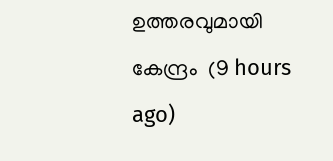ഉത്തരവുമായി കേന്ദ്രം  (9 hours ago)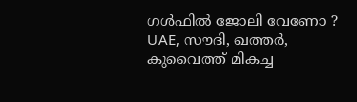ഗൾഫിൽ ജോലി വേണോ ? UAE, സൗദി, ഖത്തർ, കുവൈത്ത് മികച്ച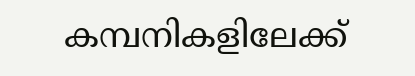കമ്പനികളിലേക്ക്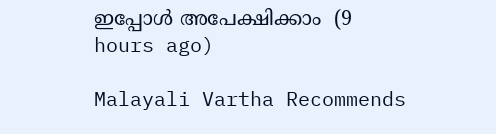ഇപ്പോൾ അപേക്ഷിക്കാം  (9 hours ago)

Malayali Vartha Recommends